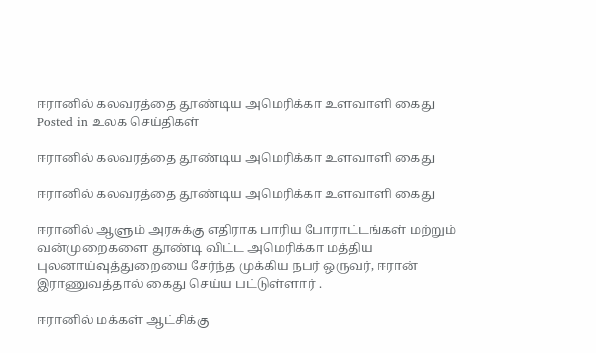ஈரானில் கலவரத்தை தூண்டிய அமெரிக்கா உளவாளி கைது
Posted in உலக செய்திகள்

ஈரானில் கலவரத்தை தூண்டிய அமெரிக்கா உளவாளி கைது

ஈரானில் கலவரத்தை தூண்டிய அமெரிக்கா உளவாளி கைது

ஈரானில் ஆளும் அரசுக்கு எதிராக பாரிய போராட்டங்கள் மற்றும் வன்முறைகளை தூண்டி விட்ட அமெரிக்கா மத்திய புலனாய்வுத்துறையை சேர்ந்த முக்கிய நபர் ஒருவர், ஈரான் இராணுவத்தால் கைது செய்ய பட்டுள்ளார் .

ஈரானில் மக்கள் ஆட்சிக்கு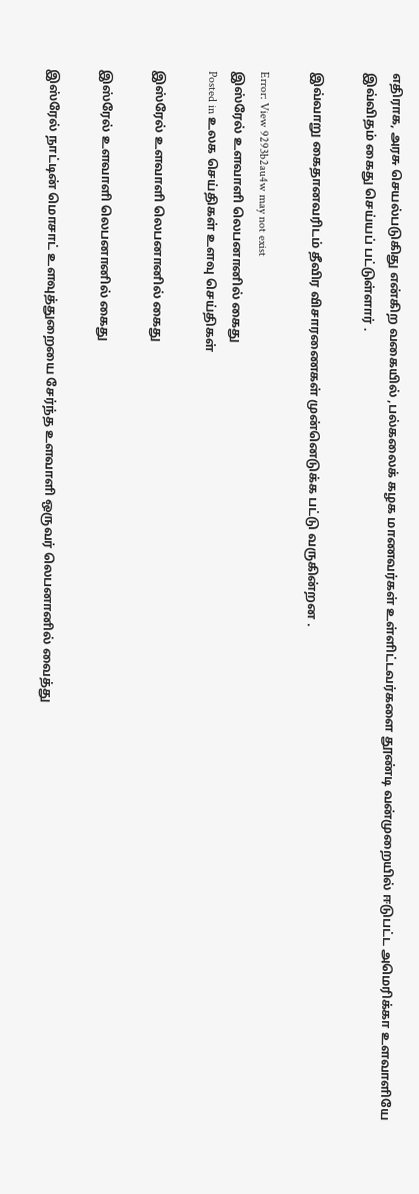எதிராக, அரசு செயல்படுகிது என்கிற வகையில் ,பல்கலைக் கழக மாணவர்கள் உள்ளிட்டவர்களை தூண்டி வன்முறையில் ஈடுபட்ட அமெரிக்கா உளவாளியே இவ்விதம் கைது செய்யப் பட்டுள்ளார் .

இவ்வாறு கைதானவரிடம் தீவிர விசாரணைகள் முன்னெடுக்க பட்டு வருகின்றன .

Error: View 9293b2au4w may not exist
இஸ்ரேல் உளவாளி லெபனானில் கைது
Posted in உலக செய்திகள் உளவு செய்திகள்

இஸ்ரேல் உளவாளி லெபனானில் கைது

இஸ்ரேல் உளவாளி லெபனானில் கைது

இஸ்ரேல் நாட்டின் மொசாட் உளவுத்துறையை சேர்ந்த உளவாளி ஒருவர் லெபனானில் வைத்து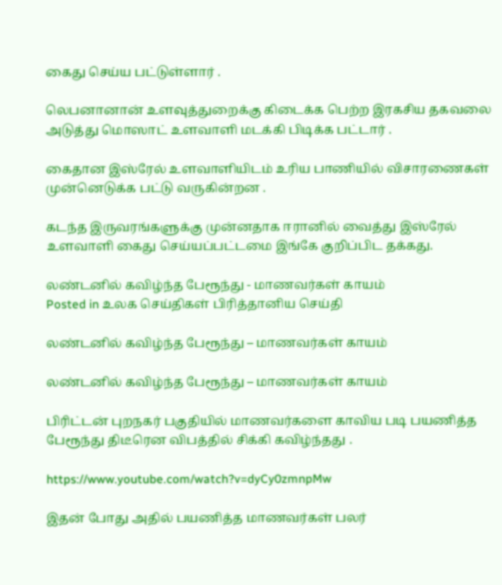கைது செய்ய பட்டுள்ளார் .

லெபனானான் உளவுத்துறைக்கு கிடைக்க பெற்ற இரகசிய தகவலை அடுத்து மொஸாட் உளவாளி மடக்கி பிடிக்க பட்டார் .

கைதான இஸ்ரேல் உளவாளியிடம் உரிய பாணியில் விசாரணைகள் முன்னெடுக்க பட்டு வருகின்றன .

கடந்த இருவரங்களுக்கு முன்னதாக ஈரானில் வைத்து இஸ்ரேல் உளவாளி கைது செய்யப்பட்டமை இங்கே குறிப்பிட தக்கது.

லண்டனில் கவிழ்ந்த பேரூந்து - மாணவர்கள் காயம்
Posted in உலக செய்திகள் பிரித்தானிய செய்தி

லண்டனில் கவிழ்ந்த பேரூந்து – மாணவர்கள் காயம்

லண்டனில் கவிழ்ந்த பேரூந்து – மாணவர்கள் காயம்

பிரிட்டன் புறநகர் பகுதியில் மாணவர்களை காவிய படி பயணித்த பேரூந்து திடீரென விபத்தில் சிக்கி கவிழ்ந்தது .

https://www.youtube.com/watch?v=dyCy0zmnpMw

இதன் போது அதில் பயணித்த மாணவர்கள் பலர்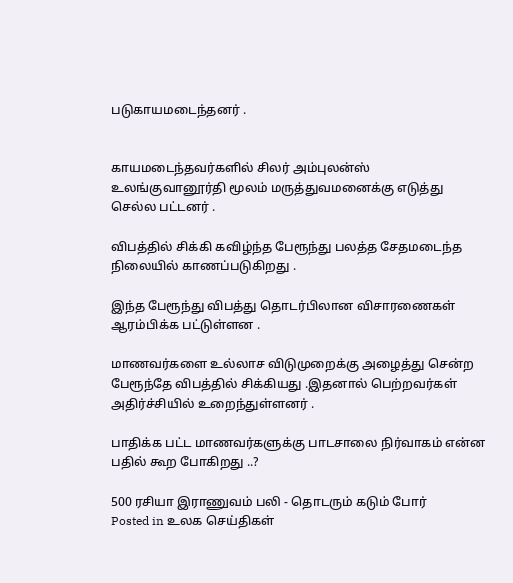படுகாயமடைந்தனர் .


காயமடைந்தவர்களில் சிலர் அம்புலன்ஸ் உலங்குவானூர்தி மூலம் மருத்துவமனைக்கு எடுத்து செல்ல பட்டனர் .

விபத்தில் சிக்கி கவிழ்ந்த பேரூந்து பலத்த சேதமடைந்த நிலையில் காணப்படுகிறது .

இந்த பேரூந்து விபத்து தொடர்பிலான விசாரணைகள் ஆரம்பிக்க பட்டுள்ளன .

மாணவர்களை உல்லாச விடுமுறைக்கு அழைத்து சென்ற பேரூந்தே விபத்தில் சிக்கியது .இதனால் பெற்றவர்கள் அதிர்ச்சியில் உறைந்துள்ளனர் .

பாதிக்க பட்ட மாணவர்களுக்கு பாடசாலை நிர்வாகம் என்ன பதில் கூற போகிறது ..?

500 ரசியா இராணுவம் பலி - தொடரும் கடும் போர்
Posted in உலக செய்திகள்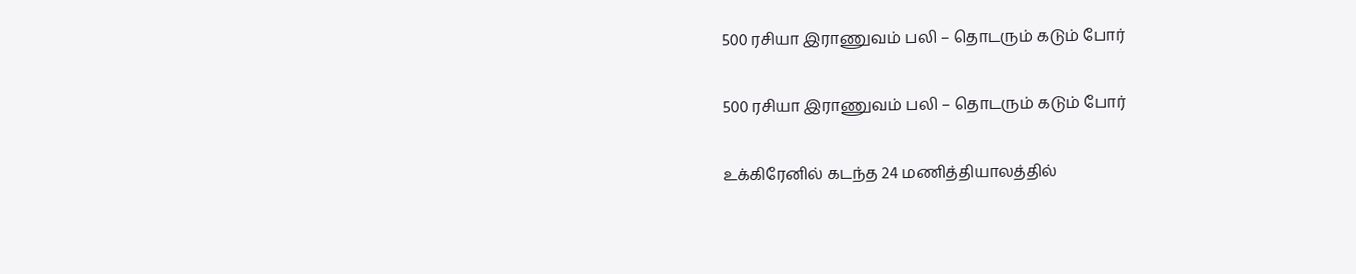500 ரசியா இராணுவம் பலி – தொடரும் கடும் போர்

500 ரசியா இராணுவம் பலி – தொடரும் கடும் போர்

உக்கிரேனில் கடந்த 24 மணித்தியாலத்தில்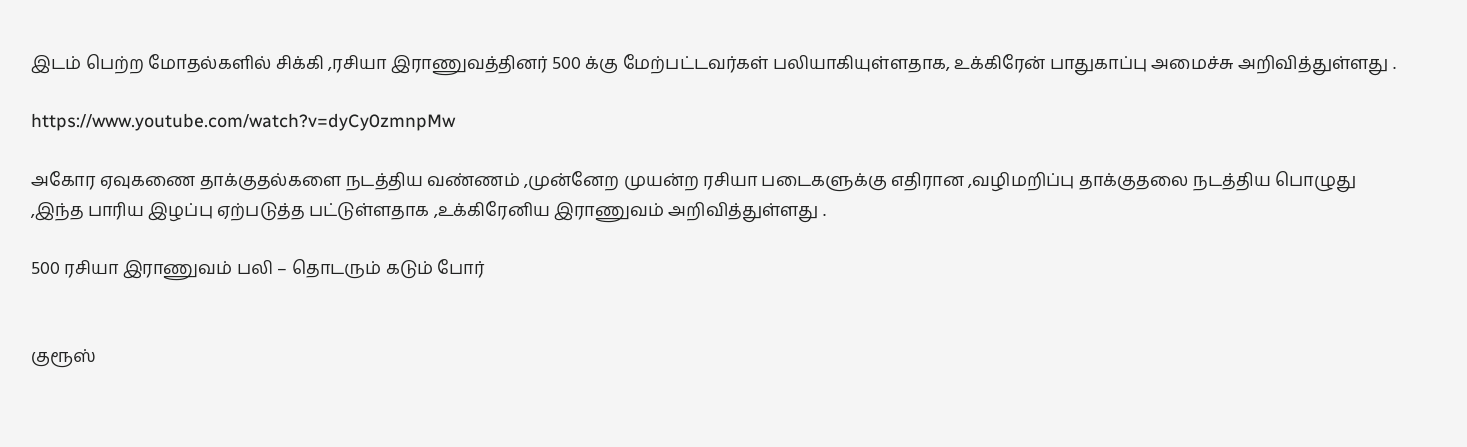இடம் பெற்ற மோதல்களில் சிக்கி ,ரசியா இராணுவத்தினர் 500 க்கு மேற்பட்டவர்கள் பலியாகியுள்ளதாக, உக்கிரேன் பாதுகாப்பு அமைச்சு அறிவித்துள்ளது .

https://www.youtube.com/watch?v=dyCy0zmnpMw

அகோர ஏவுகணை தாக்குதல்களை நடத்திய வண்ணம் ,முன்னேற முயன்ற ரசியா படைகளுக்கு எதிரான ,வழிமறிப்பு தாக்குதலை நடத்திய பொழுது ,இந்த பாரிய இழப்பு ஏற்படுத்த பட்டுள்ளதாக ,உக்கிரேனிய இராணுவம் அறிவித்துள்ளது .

500 ரசியா இராணுவம் பலி – தொடரும் கடும் போர்


குரூஸ்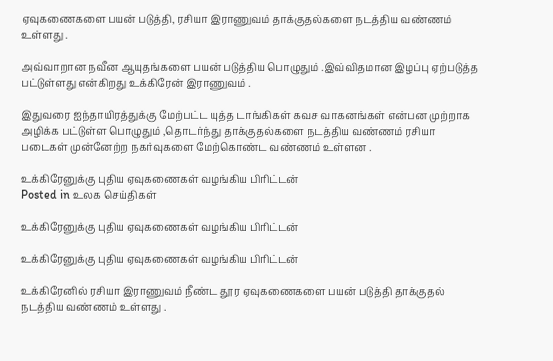ஏவுகணைகளை பயன் படுத்தி, ரசியா இராணுவம் தாக்குதல்களை நடத்திய வண்ணம் உள்ளது .

அவ்வாறான நவீன ஆயுதங்களை பயன் படுத்திய பொழுதும் .இவ்விதமான இழப்பு ஏற்படுத்த பட்டுள்ளது என்கிறது உக்கிரேன் இராணுவம் .

இதுவரை ஐந்தாயிரத்துக்கு மேற்பட்ட யுத்த டாங்கிகள் கவச வாகனங்கள் என்பன முற்றாக அழிக்க பட்டுள்ள பொழுதும் ,தொடர்ந்து தாக்குதல்களை நடத்திய வண்ணம் ரசியா படைகள் முன்னேற்ற நகர்வுகளை மேற்கொண்ட வண்ணம் உள்ளன .

உக்கிரேனுக்கு புதிய ஏவுகணைகள் வழங்கிய பிரிட்டன்
Posted in உலக செய்திகள்

உக்கிரேனுக்கு புதிய ஏவுகணைகள் வழங்கிய பிரிட்டன்

உக்கிரேனுக்கு புதிய ஏவுகணைகள் வழங்கிய பிரிட்டன்

உக்கிரேனில் ரசியா இராணுவம் நீண்ட தூர ஏவுகணைகளை பயன் படுத்தி தாக்குதல் நடத்திய வண்ணம் உள்ளது .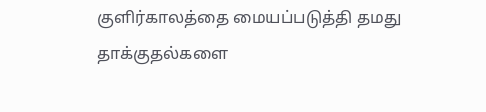குளிர்காலத்தை மையப்படுத்தி தமது தாக்குதல்களை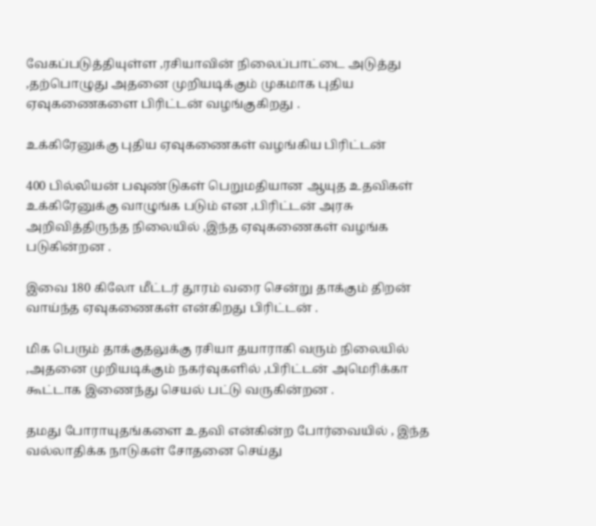வேகப்படுத்தியுள்ள ,ரசியாவின் நிலைப்பாட்டை அடுத்து ,தற்பொழுது அதனை முறியடிக்கும் முகமாக புதிய ஏவுகணைகளை பிரிட்டன் வழங்குகிறது .

உக்கிரேனுக்கு புதிய ஏவுகணைகள் வழங்கிய பிரிட்டன்

400 பில்லியன் பவுண்டுகள் பெறுமதியான ஆயுத உதவிகள் உக்கிரேனுக்கு வாழுங்க படும் என ,பிரிட்டன் அரசு அறிவித்திருந்த நிலையில் ,இந்த ஏவுகணைகள் வழங்க படுகின்றன .

இவை 180 கிலோ மீட்டர் தூரம் வரை சென்று தாக்கும் திறன் வாய்ந்த ஏவுகணைகள் என்கிறது பிரிட்டன் .

மிக பெரும் தாக்குதலுக்கு ரசியா தயாராகி வரும் நிலையில் ,அதனை முறியடிக்கும் நகர்வுகளில் ,பிரிட்டன் அமெரிக்கா கூட்டாக இணைந்து செயல் பட்டு வருகின்றன .

தமது போராயுதங்களை உதவி என்கின்ற போர்வையில் , இந்த வல்லாதிக்க நாடுகள் சோதனை செய்து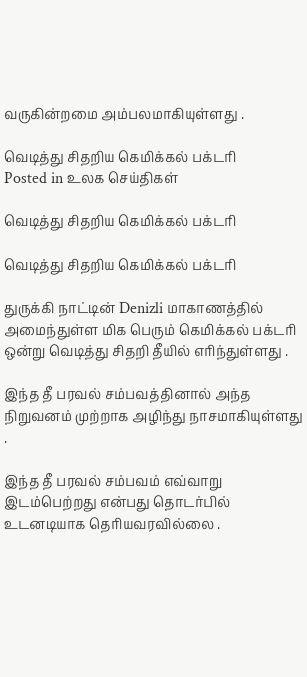வருகின்றமை அம்பலமாகியுள்ளது .

வெடித்து சிதறிய கெமிக்கல் பக்டரி
Posted in உலக செய்திகள்

வெடித்து சிதறிய கெமிக்கல் பக்டரி

வெடித்து சிதறிய கெமிக்கல் பக்டரி

துருக்கி நாட்டின் Denizli மாகாணத்தில் அமைந்துள்ள மிக பெரும் கெமிக்கல் பக்டரி ஒன்று வெடித்து சிதறி தீயில் எரிந்துள்ளது .

இந்த தீ பரவல் சம்பவத்தினால் அந்த நிறுவனம் முற்றாக அழிந்து நாசமாகியுள்ளது .

இந்த தீ பரவல் சம்பவம் எவ்வாறு இடம்பெற்றது என்பது தொடர்பில் உடனடியாக தெரியவரவில்லை .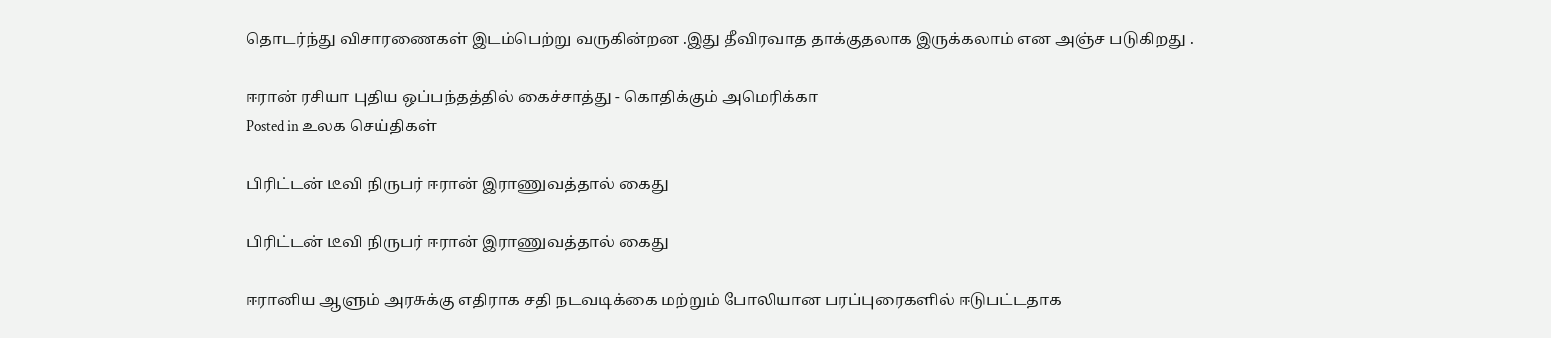தொடர்ந்து விசாரணைகள் இடம்பெற்று வருகின்றன .இது தீவிரவாத தாக்குதலாக இருக்கலாம் என அஞ்ச படுகிறது .

ஈரான் ரசியா புதிய ஒப்பந்தத்தில் கைச்சாத்து - கொதிக்கும் அமெரிக்கா
Posted in உலக செய்திகள்

பிரிட்டன் டீவி நிருபர் ஈரான் இராணுவத்தால் கைது

பிரிட்டன் டீவி நிருபர் ஈரான் இராணுவத்தால் கைது

ஈரானிய ஆளும் அரசுக்கு எதிராக சதி நடவடிக்கை மற்றும் போலியான பரப்புரைகளில் ஈடுபட்டதாக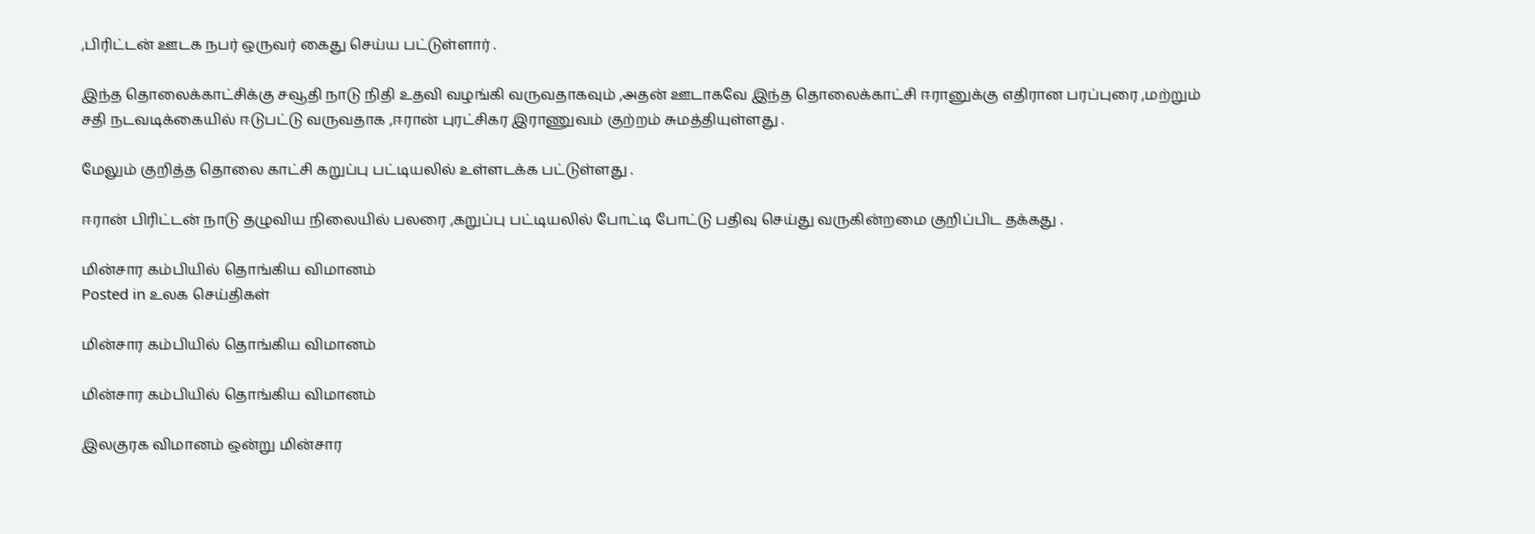,பிரிட்டன் ஊடக நபர் ஒருவர் கைது செய்ய பட்டுள்ளார் .

இந்த தொலைக்காட்சிக்கு சவூதி நாடு நிதி உதவி வழங்கி வருவதாகவும் ,அதன் ஊடாகவே இந்த தொலைக்காட்சி ஈரானுக்கு எதிரான பரப்புரை ,மற்றும் சதி நடவடிக்கையில் ஈடுபட்டு வருவதாக ,ஈரான் புரட்சிகர இராணுவம் குற்றம் சுமத்தியுள்ளது .

மேலும் குறித்த தொலை காட்சி கறுப்பு பட்டியலில் உள்ளடக்க பட்டுள்ளது .

ஈரான் பிரிட்டன் நாடு தழுவிய நிலையில் பலரை ,கறுப்பு பட்டியலில் போட்டி போட்டு பதிவு செய்து வருகின்றமை குறிப்பிட தக்கது .

மின்சார கம்பியில் தொங்கிய விமானம்
Posted in உலக செய்திகள்

மின்சார கம்பியில் தொங்கிய விமானம்

மின்சார கம்பியில் தொங்கிய விமானம்

இலகுரக விமானம் ஒன்று மின்சார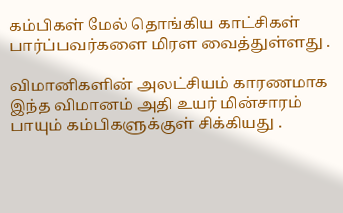கம்பிகள் மேல் தொங்கிய காட்சிகள் பார்ப்பவர்களை மிரள வைத்துள்ளது .

விமானிகளின் அலட்சியம் காரணமாக இந்த விமானம் அதி உயர் மின்சாரம் பாயும் கம்பிகளுக்குள் சிக்கியது .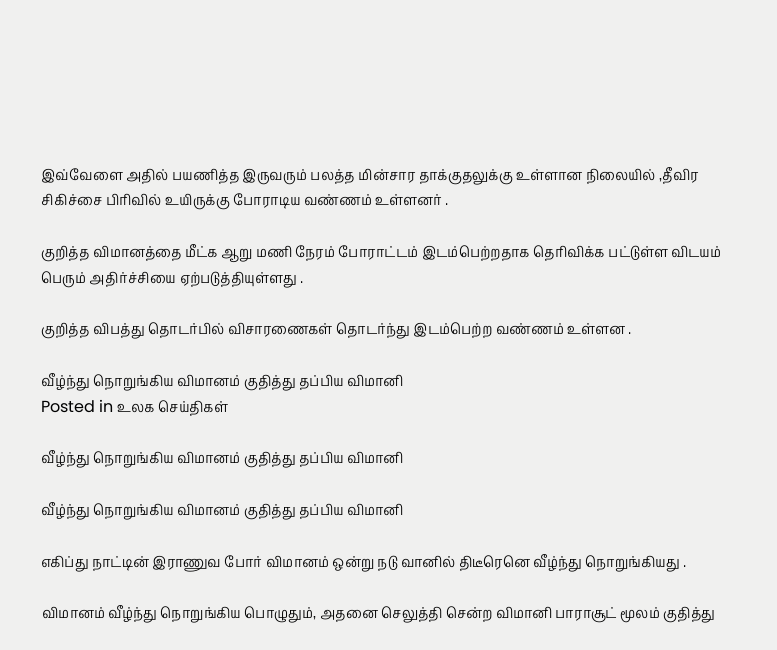இவ்வேளை அதில் பயணித்த இருவரும் பலத்த மின்சார தாக்குதலுக்கு உள்ளான நிலையில் ,தீவிர சிகிச்சை பிரிவில் உயிருக்கு போராடிய வண்ணம் உள்ளனர் .

குறித்த விமானத்தை மீட்க ஆறு மணி நேரம் போராட்டம் இடம்பெற்றதாக தெரிவிக்க பட்டுள்ள விடயம் பெரும் அதிர்ச்சியை ஏற்படுத்தியுள்ளது .

குறித்த விபத்து தொடர்பில் விசாரணைகள் தொடர்ந்து இடம்பெற்ற வண்ணம் உள்ளன .

வீழ்ந்து நொறுங்கிய விமானம் குதித்து தப்பிய விமானி
Posted in உலக செய்திகள்

வீழ்ந்து நொறுங்கிய விமானம் குதித்து தப்பிய விமானி

வீழ்ந்து நொறுங்கிய விமானம் குதித்து தப்பிய விமானி

எகிப்து நாட்டின் இராணுவ போர் விமானம் ஒன்று நடு வானில் திடீரெனெ வீழ்ந்து நொறுங்கியது .

விமானம் வீழ்ந்து நொறுங்கிய பொழுதும், அதனை செலுத்தி சென்ற விமானி பாராசூட் மூலம் குதித்து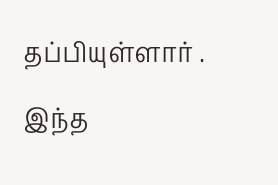தப்பியுள்ளார் .

இந்த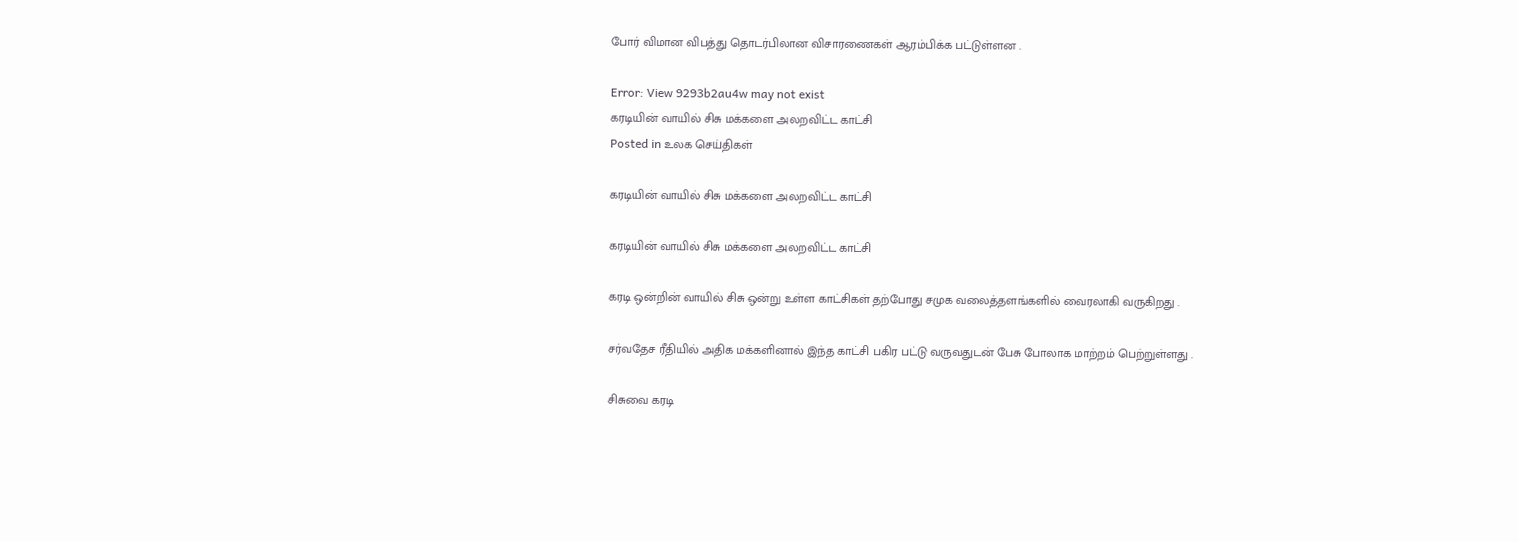போர் விமான விபத்து தொடர்பிலான விசாரணைகள் ஆரம்பிக்க பட்டுள்ளன .

Error: View 9293b2au4w may not exist
கரடியின் வாயில் சிசு மக்களை அலறவிட்ட காட்சி
Posted in உலக செய்திகள்

கரடியின் வாயில் சிசு மக்களை அலறவிட்ட காட்சி

கரடியின் வாயில் சிசு மக்களை அலறவிட்ட காட்சி

கரடி ஒன்றின் வாயில் சிசு ஒன்று உள்ள காட்சிகள் தற்போது சமுக வலைத்தளங்களில் வைரலாகி வருகிறது .

சர்வதேச ரீதியில் அதிக மக்களினால் இந்த காட்சி பகிர பட்டு வருவதுடன் பேசு போலாக மாற்றம் பெற்றுள்ளது .

சிசுவை கரடி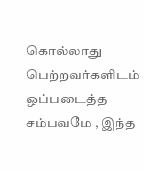கொல்லாது பெற்றவர்களிடம் ஒப்படைத்த சம்பவமே , இந்த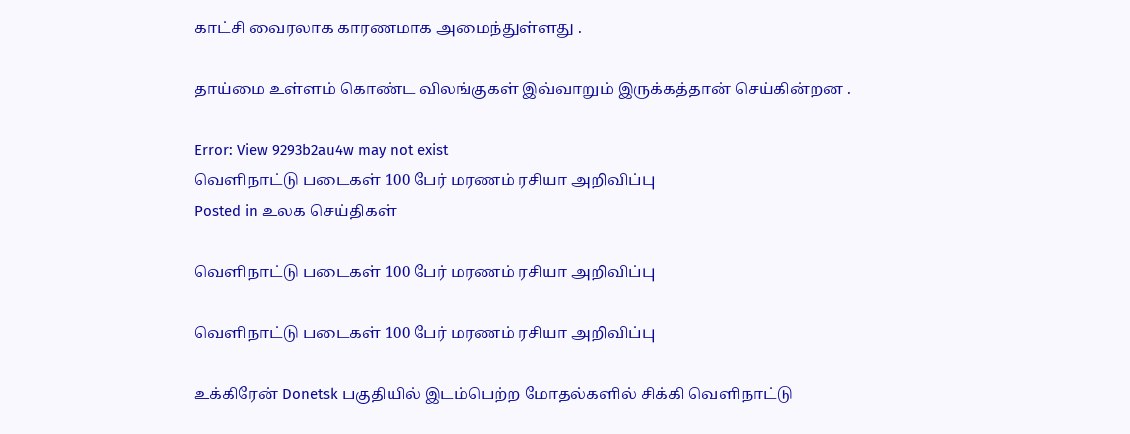காட்சி வைரலாக காரணமாக அமைந்துள்ளது .

தாய்மை உள்ளம் கொண்ட விலங்குகள் இவ்வாறும் இருக்கத்தான் செய்கின்றன .

Error: View 9293b2au4w may not exist
வெளிநாட்டு படைகள் 100 பேர் மரணம் ரசியா அறிவிப்பு
Posted in உலக செய்திகள்

வெளிநாட்டு படைகள் 100 பேர் மரணம் ரசியா அறிவிப்பு

வெளிநாட்டு படைகள் 100 பேர் மரணம் ரசியா அறிவிப்பு

உக்கிரேன் Donetsk பகுதியில் இடம்பெற்ற மோதல்களில் சிக்கி வெளிநாட்டு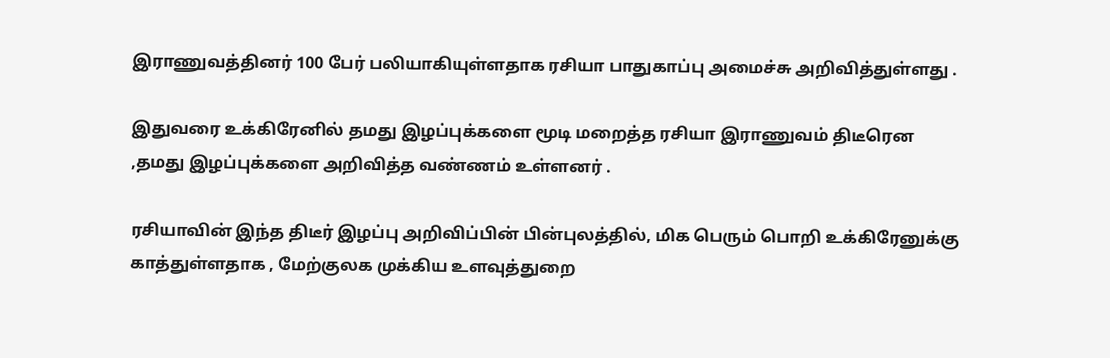இராணுவத்தினர் 100 பேர் பலியாகியுள்ளதாக ரசியா பாதுகாப்பு அமைச்சு அறிவித்துள்ளது .

இதுவரை உக்கிரேனில் தமது இழப்புக்களை மூடி மறைத்த ரசியா இராணுவம் திடீரென ,தமது இழப்புக்களை அறிவித்த வண்ணம் உள்ளனர் .

ரசியாவின் இந்த திடீர் இழப்பு அறிவிப்பின் பின்புலத்தில், மிக பெரும் பொறி உக்கிரேனுக்கு காத்துள்ளதாக , மேற்குலக முக்கிய உளவுத்துறை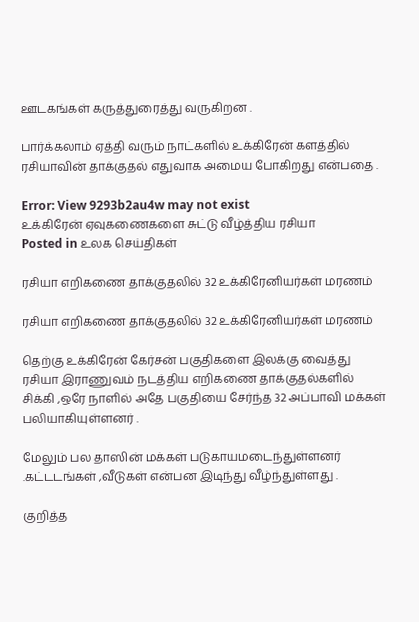ஊடகங்கள் கருத்துரைத்து வருகிறன .

பார்க்கலாம் ஏத்தி வரும் நாட்களில் உக்கிரேன் களத்தில் ரசியாவின் தாக்குதல் எதுவாக அமைய போகிறது என்பதை .

Error: View 9293b2au4w may not exist
உக்கிரேன் ஏவுகணைகளை சுட்டு வீழ்த்திய ரசியா
Posted in உலக செய்திகள்

ரசியா எறிகணை தாக்குதலில் 32 உக்கிரேனியர்கள் மரணம்

ரசியா எறிகணை தாக்குதலில் 32 உக்கிரேனியர்கள் மரணம்

தெற்கு உக்கிரேன் கேர்சன் பகுதிகளை இலக்கு வைத்து ரசியா இராணுவம் நடத்திய எறிகணை தாக்குதல்களில் சிக்கி ,ஒரே நாளில் அதே பகுதியை சேர்ந்த 32 அப்பாவி மக்கள் பலியாகியுள்ளனர் .

மேலும் பல தாஸின் மக்கள் படுகாயமடைந்துள்ளனர் .கட்டடங்கள் ,வீடுகள் என்பன இடிந்து வீழ்ந்துள்ளது .

குறித்த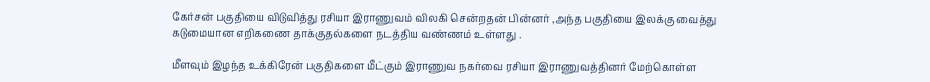கேர்சன் பகுதியை விடுவித்து ரசியா இராணுவம் விலகி சென்றதன் பின்னர் ,அந்த பகுதியை இலக்கு வைத்து கடுமையான எறிகணை தாக்குதல்களை நடத்திய வண்ணம் உள்ளது .

மீளவும் இழந்த உக்கிரேன் பகுதிகளை மீட்கும் இராணுவ நகர்வை ரசியா இராணுவத்தினர் மேற்கொள்ள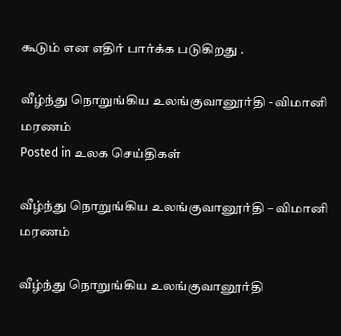கூடும் என எதிர் பார்க்க படுகிறது .

வீழ்ந்து நொறுங்கிய உலங்குவானூர்தி - விமானி மரணம்
Posted in உலக செய்திகள்

வீழ்ந்து நொறுங்கிய உலங்குவானூர்தி – விமானி மரணம்

வீழ்ந்து நொறுங்கிய உலங்குவானூர்தி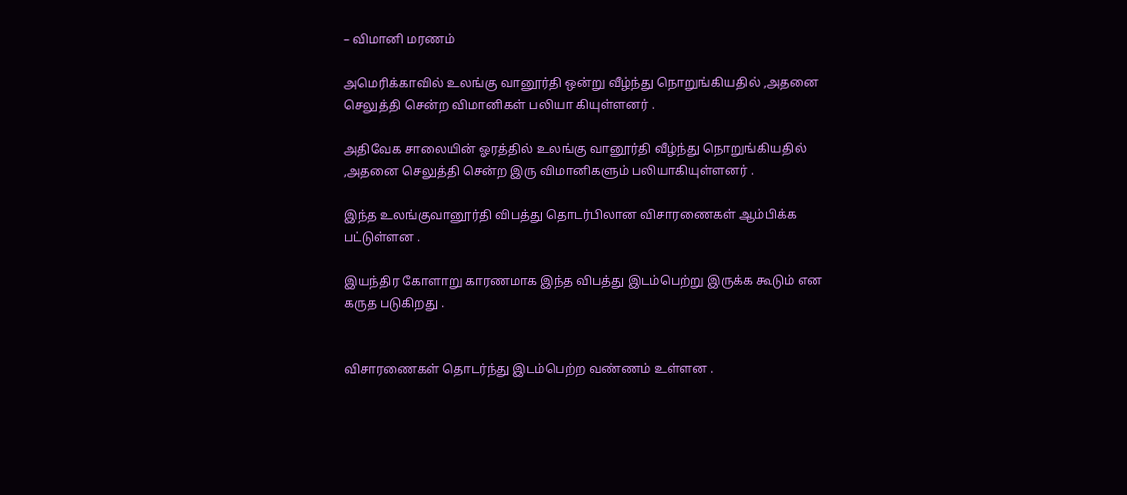– விமானி மரணம்

அமெரிக்காவில் உலங்கு வானூர்தி ஒன்று வீழ்ந்து நொறுங்கியதில் ,அதனை செலுத்தி சென்ற விமானிகள் பலியா கியுள்ளனர் .

அதிவேக சாலையின் ஓரத்தில் உலங்கு வானூர்தி வீழ்ந்து நொறுங்கியதில் ,அதனை செலுத்தி சென்ற இரு விமானிகளும் பலியாகியுள்ளனர் .

இந்த உலங்குவானூர்தி விபத்து தொடர்பிலான விசாரணைகள் ஆம்பிக்க பட்டுள்ளன .

இயந்திர கோளாறு காரணமாக இந்த விபத்து இடம்பெற்று இருக்க கூடும் என கருத படுகிறது .


விசாரணைகள் தொடர்ந்து இடம்பெற்ற வண்ணம் உள்ளன .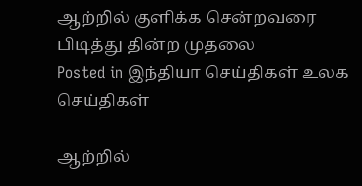ஆற்றில் குளிக்க சென்றவரை பிடித்து தின்ற முதலை
Posted in இந்தியா செய்திகள் உலக செய்திகள்

ஆற்றில்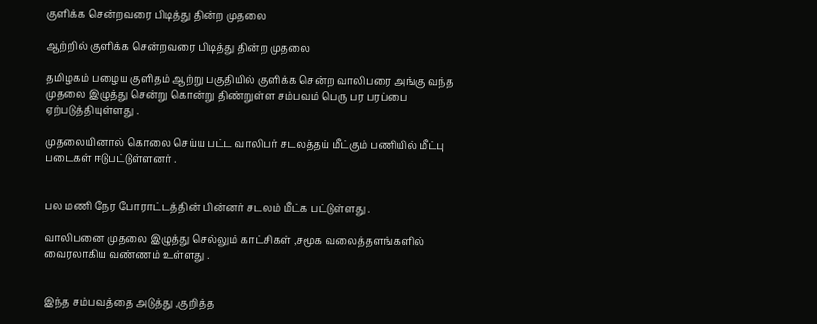குளிக்க சென்றவரை பிடித்து தின்ற முதலை

ஆற்றில் குளிக்க சென்றவரை பிடித்து தின்ற முதலை

தமிழகம் பழைய குளிதம் ஆற்று பகுதியில் குளிக்க சென்ற வாலிபரை அங்கு வந்த முதலை இழுத்து சென்று கொன்று திண்றுள்ள சம்பவம் பெரு பர பரப்பை ஏற்படுத்தியுள்ளது .

முதலையினால் கொலை செய்ய பட்ட வாலிபர் சடலத்தய் மீட்கும் பணியில் மீட்பு படைகள் ஈடுபட்டுள்ளனர் .


பல மணி நேர போராட்டத்தின் பின்னர் சடலம் மீட்க பட்டுள்ளது .

வாலிபனை முதலை இழுத்து செல்லும் காட்சிகள் ,சமூக வலைத்தளங்களில் வைரலாகிய வண்ணம் உள்ளது .


இந்த சம்பவத்தை அடுத்து ,குறித்த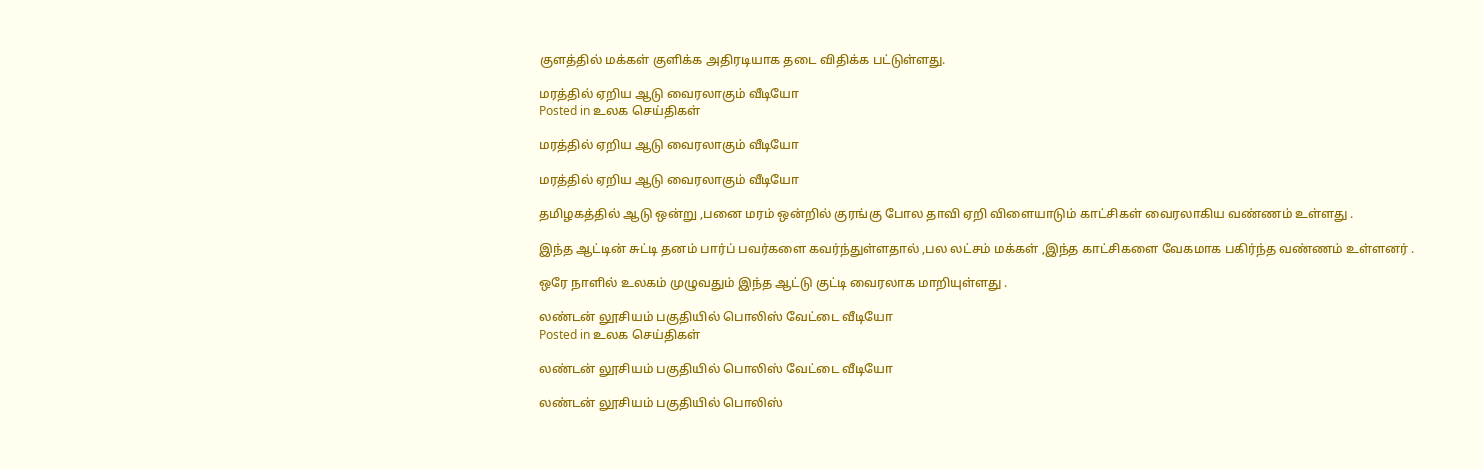குளத்தில் மக்கள் குளிக்க அதிரடியாக தடை விதிக்க பட்டுள்ளது.

மரத்தில் ஏறிய ஆடு வைரலாகும் வீடியோ
Posted in உலக செய்திகள்

மரத்தில் ஏறிய ஆடு வைரலாகும் வீடியோ

மரத்தில் ஏறிய ஆடு வைரலாகும் வீடியோ

தமிழகத்தில் ஆடு ஒன்று ,பனை மரம் ஒன்றில் குரங்கு போல தாவி ஏறி விளையாடும் காட்சிகள் வைரலாகிய வண்ணம் உள்ளது .

இந்த ஆட்டின் சுட்டி தனம் பார்ப் பவர்களை கவர்ந்துள்ளதால் ,பல லட்சம் மக்கள் ,இந்த காட்சிகளை வேகமாக பகிர்ந்த வண்ணம் உள்ளனர் .

ஒரே நாளில் உலகம் முழுவதும் இந்த ஆட்டு குட்டி வைரலாக மாறியுள்ளது .

லண்டன் லூசியம் பகுதியில் பொலிஸ் வேட்டை வீடியோ
Posted in உலக செய்திகள்

லண்டன் லூசியம் பகுதியில் பொலிஸ் வேட்டை வீடியோ

லண்டன் லூசியம் பகுதியில் பொலிஸ்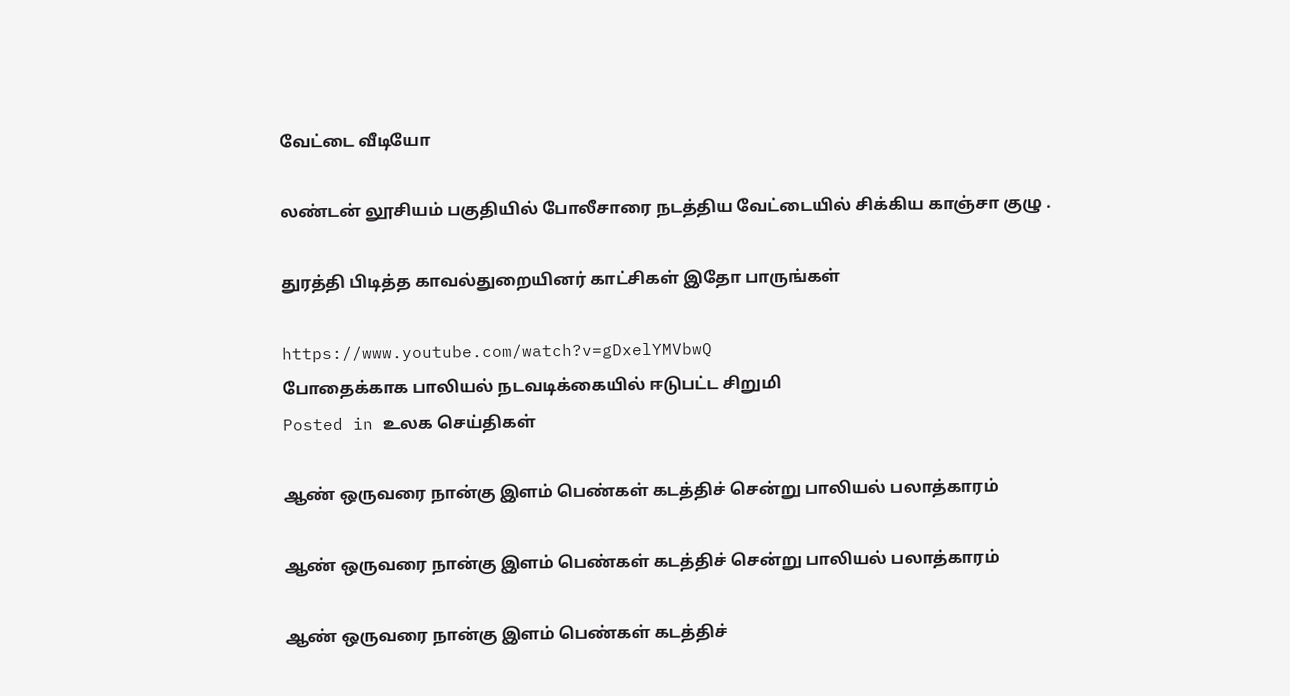வேட்டை வீடியோ

லண்டன் லூசியம் பகுதியில் போலீசாரை நடத்திய வேட்டையில் சிக்கிய காஞ்சா குழு .

துரத்தி பிடித்த காவல்துறையினர் காட்சிகள் இதோ பாருங்கள்

https://www.youtube.com/watch?v=gDxelYMVbwQ
போதைக்காக பாலியல் நடவடிக்கையில் ஈடுபட்ட சிறுமி
Posted in உலக செய்திகள்

ஆண் ஒருவரை நான்கு இளம் பெண்கள் கடத்திச் சென்று பாலியல் பலாத்காரம்

ஆண் ஒருவரை நான்கு இளம் பெண்கள் கடத்திச் சென்று பாலியல் பலாத்காரம்

ஆண் ஒருவரை நான்கு இளம் பெண்கள் கடத்திச்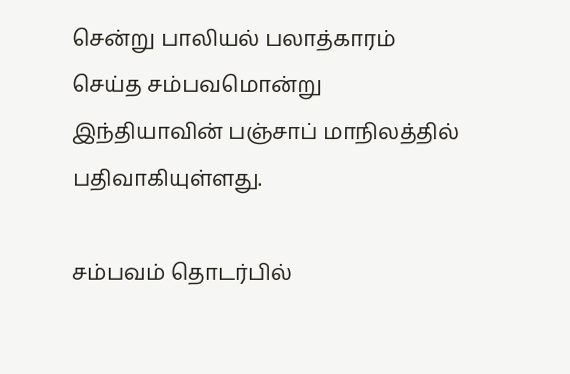சென்று பாலியல் பலாத்காரம் செய்த சம்பவமொன்று இந்தியாவின் பஞ்சாப் மாநிலத்தில் பதிவாகியுள்ளது.

சம்பவம் தொடர்பில்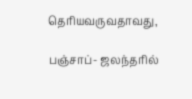தெரியவருவதாவது,

பஞ்சாப்- ஜலந்தரில்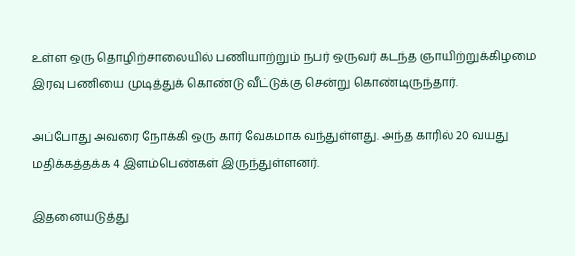உள்ள ஒரு தொழிற்சாலையில் பணியாற்றும் நபர் ஒருவர் கடந்த ஞாயிற்றுக்கிழமை இரவு பணியை முடித்துக் கொண்டு வீட்டுக்கு சென்று கொண்டிருந்தார்.

அப்போது அவரை நோக்கி ஒரு கார் வேகமாக வந்துள்ளது. அந்த காரில் 20 வயது மதிக்கத்தக்க 4 இளம்பெண்கள் இருந்துள்ளனர்.

இதனையடுத்து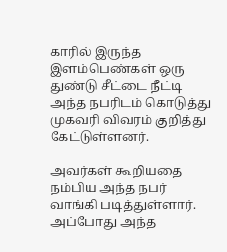காரில் இருந்த இளம்பெண்கள் ஒரு துண்டு சீட்டை நீட்டி அந்த நபரிடம் கொடுத்து முகவரி விவரம் குறித்து கேட்டுள்ளனர்.

அவர்கள் கூறியதை நம்பிய அந்த நபர் வாங்கி படித்துள்ளார். அப்போது அந்த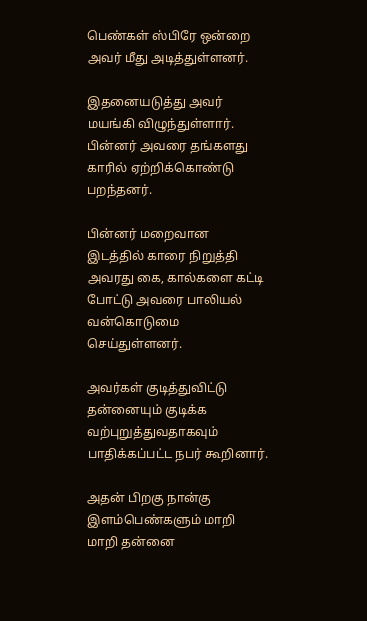பெண்கள் ஸ்பிரே ஒன்றை அவர் மீது அடித்துள்ளனர்.

இதனையடுத்து அவர் மயங்கி விழுந்துள்ளார். பின்னர் அவரை தங்களது காரில் ஏற்றிக்கொண்டு பறந்தனர்.

பின்னர் மறைவான இடத்தில் காரை நிறுத்தி அவரது கை, கால்களை கட்டி போட்டு அவரை பாலியல் வன்கொடுமை செய்துள்ளனர்.

அவர்கள் குடித்துவிட்டு தன்னையும் குடிக்க வற்புறுத்துவதாகவும் பாதிக்கப்பட்ட நபர் கூறினார்.

அதன் பிறகு நான்கு இளம்பெண்களும் மாறி மாறி தன்னை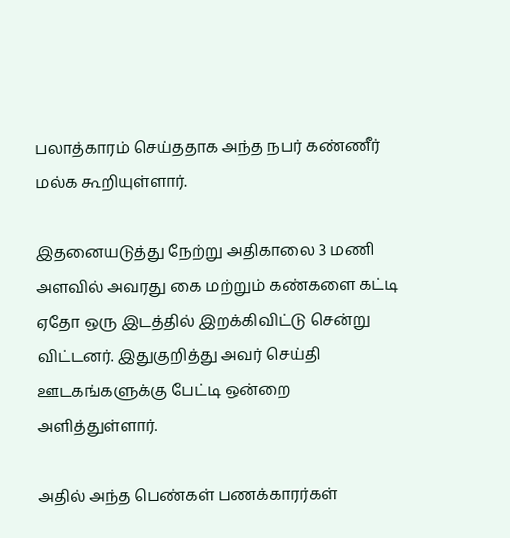பலாத்காரம் செய்ததாக அந்த நபர் கண்ணீர் மல்க கூறியுள்ளார்.

இதனையடுத்து நேற்று அதிகாலை 3 மணி அளவில் அவரது கை மற்றும் கண்களை கட்டி ஏதோ ஒரு இடத்தில் இறக்கிவிட்டு சென்று விட்டனர். இதுகுறித்து அவர் செய்தி ஊடகங்களுக்கு பேட்டி ஒன்றை அளித்துள்ளார்.

அதில் அந்த பெண்கள் பணக்காரர்கள்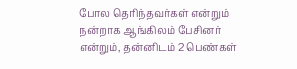போல தெரிந்தவர்கள் என்றும் நன்றாக ஆங்கிலம் பேசினர் என்றும், தன்னிடம் 2 பெண்கள்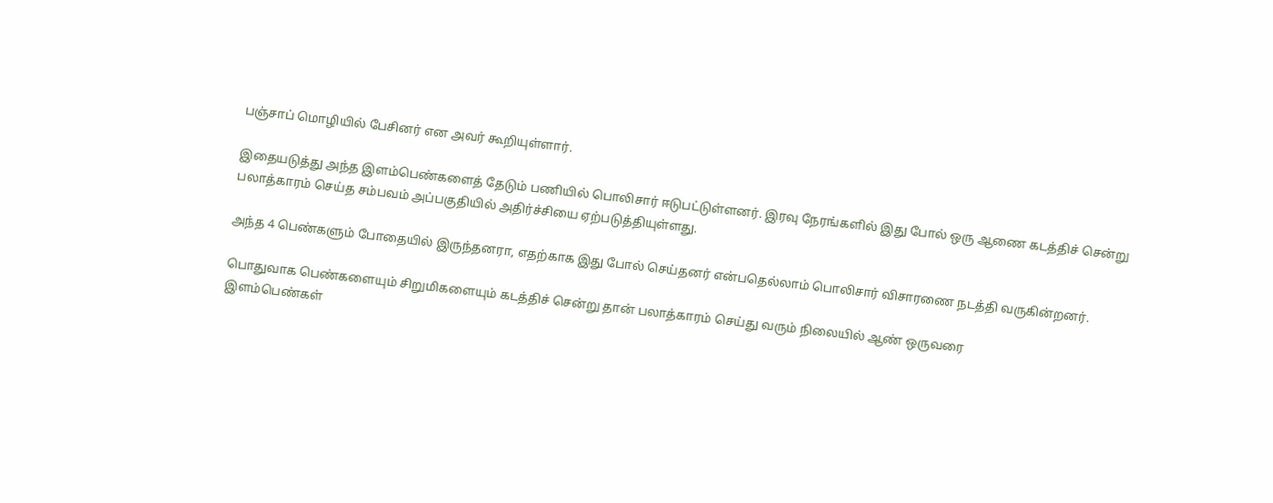பஞ்சாப் மொழியில் பேசினர் என அவர் கூறியுள்ளார்.

இதையடுத்து அந்த இளம்பெண்களைத் தேடும் பணியில் பொலிசார் ஈடுபட்டுள்ளனர். இரவு நேரங்களில் இது போல் ஒரு ஆணை கடத்திச் சென்று பலாத்காரம் செய்த சம்பவம் அப்பகுதியில் அதிர்ச்சியை ஏற்படுத்தியுள்ளது.

அந்த 4 பெண்களும் போதையில் இருந்தனரா, எதற்காக இது போல் செய்தனர் என்பதெல்லாம் பொலிசார் விசாரணை நடத்தி வருகின்றனர்.

பொதுவாக பெண்களையும் சிறுமிகளையும் கடத்திச் சென்று தான் பலாத்காரம் செய்து வரும் நிலையில் ஆண் ஒருவரை
இளம்பெண்கள்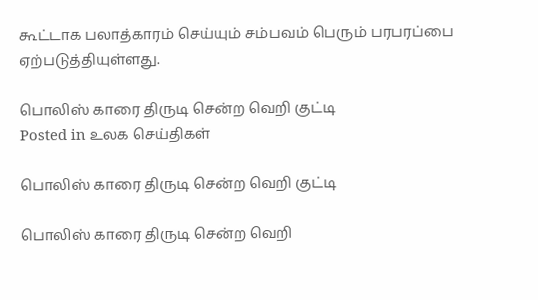கூட்டாக பலாத்காரம் செய்யும் சம்பவம் பெரும் பரபரப்பை ஏற்படுத்தியுள்ளது.

பொலிஸ் காரை திருடி சென்ற வெறி குட்டி
Posted in உலக செய்திகள்

பொலிஸ் காரை திருடி சென்ற வெறி குட்டி

பொலிஸ் காரை திருடி சென்ற வெறி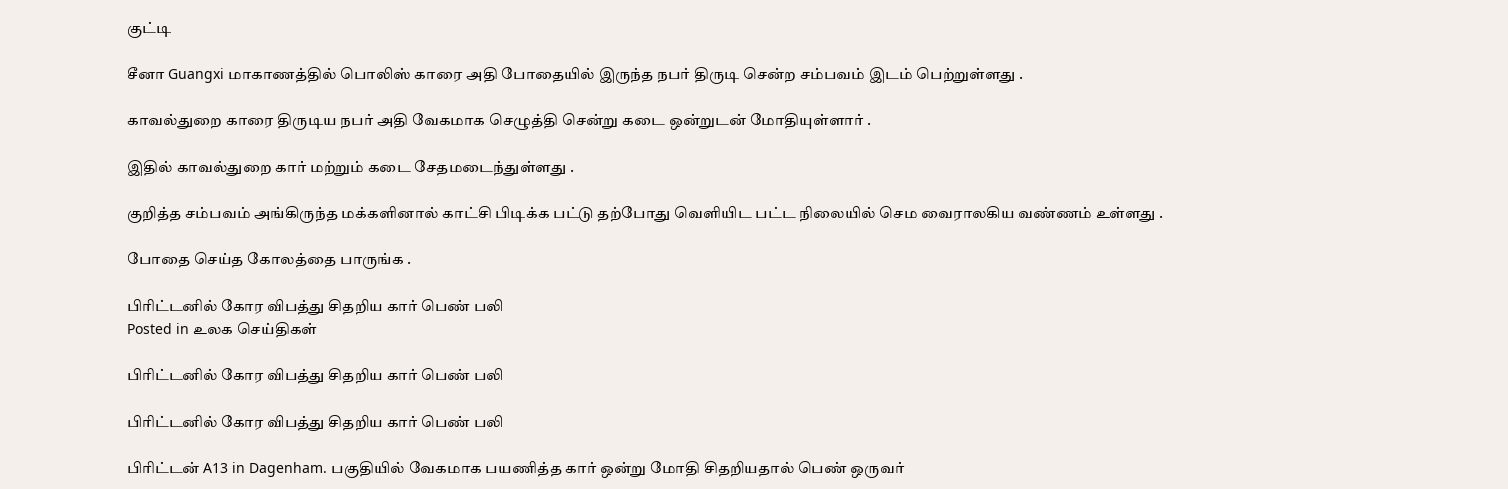குட்டி

சீனா Guangxi மாகாணத்தில் பொலிஸ் காரை அதி போதையில் இருந்த நபர் திருடி சென்ற சம்பவம் இடம் பெற்றுள்ளது .

காவல்துறை காரை திருடிய நபர் அதி வேகமாக செழுத்தி சென்று கடை ஒன்றுடன் மோதியுள்ளார் .

இதில் காவல்துறை கார் மற்றும் கடை சேதமடைந்துள்ளது .

குறித்த சம்பவம் அங்கிருந்த மக்களினால் காட்சி பிடிக்க பட்டு தற்போது வெளியிட பட்ட நிலையில் செம வைராலகிய வண்ணம் உள்ளது .

போதை செய்த கோலத்தை பாருங்க .

பிரிட்டனில் கோர விபத்து சிதறிய கார் பெண் பலி
Posted in உலக செய்திகள்

பிரிட்டனில் கோர விபத்து சிதறிய கார் பெண் பலி

பிரிட்டனில் கோர விபத்து சிதறிய கார் பெண் பலி

பிரிட்டன் A13 in Dagenham. பகுதியில் வேகமாக பயணித்த கார் ஒன்று மோதி சிதறியதால் பெண் ஒருவர்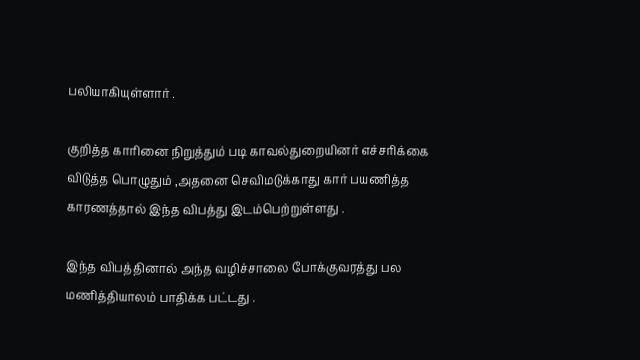பலியாகியுள்ளார் .

குறித்த காரினை நிறுத்தும் படி காவல்துறையினர் எச்சரிக்கை விடுத்த பொழுதும் ,அதனை செவிமடுக்காது கார் பயணித்த காரணத்தால் இந்த விபத்து இடம்பெற்றுள்ளது .

இந்த விபத்தினால் அந்த வழிச்சாலை போக்குவரத்து பல மணித்தியாலம் பாதிக்க பட்டது .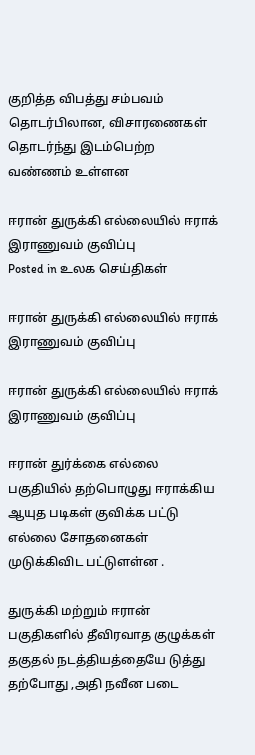குறித்த விபத்து சம்பவம் தொடர்பிலான, விசாரணைகள் தொடர்ந்து இடம்பெற்ற வண்ணம் உள்ளன

ஈரான் துருக்கி எல்லையில் ஈராக் இராணுவம் குவிப்பு
Posted in உலக செய்திகள்

ஈரான் துருக்கி எல்லையில் ஈராக் இராணுவம் குவிப்பு

ஈரான் துருக்கி எல்லையில் ஈராக் இராணுவம் குவிப்பு

ஈரான் துர்க்கை எல்லை பகுதியில் தற்பொழுது ஈராக்கிய ஆயுத படிகள் குவிக்க பட்டு எல்லை சோதனைகள் முடுக்கிவிட பட்டுளள்ன .

துருக்கி மற்றும் ஈரான் பகுதிகளில் தீவிரவாத குழுக்கள் தகுதல் நடத்தியத்தையே டுத்து தற்போது ,அதி நவீன படை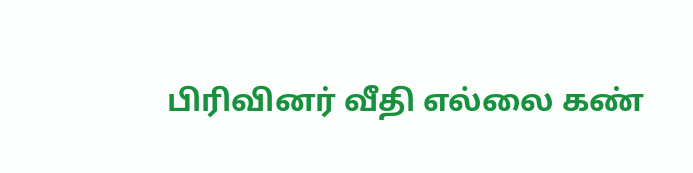பிரிவினர் வீதி எல்லை கண்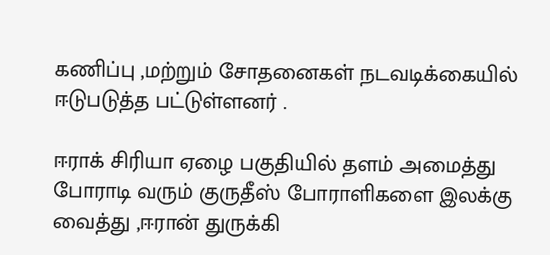கணிப்பு ,மற்றும் சோதனைகள் நடவடிக்கையில் ஈடுபடுத்த பட்டுள்ளனர் .

ஈராக் சிரியா ஏழை பகுதியில் தளம் அமைத்து போராடி வரும் குருதீஸ் போராளிகளை இலக்கு வைத்து ,ஈரான் துருக்கி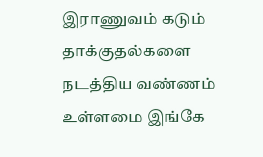இராணுவம் கடும் தாக்குதல்களை நடத்திய வண்ணம் உள்ளமை இங்கே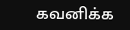கவனிக்க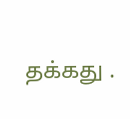தக்கது .